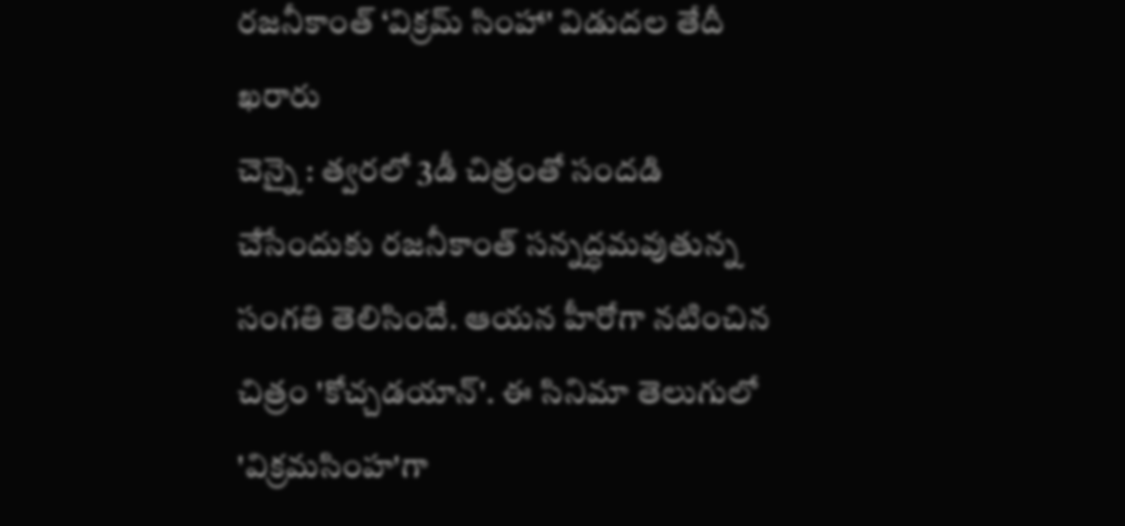రజనీకాంత్ ‘విక్రమ్ సింహా' విడుదల తేదీ ఖరారు
చెన్నై : త్వరలో 3డీ చిత్రంతో సందడి చేసేందుకు రజనీకాంత్ సన్నద్ధమవుతున్న సంగతి తెలిసిందే. ఆయన హీరోగా నటించిన చిత్రం 'కోచ్చడయాన్'. ఈ సినిమా తెలుగులో 'విక్రమసింహ'గా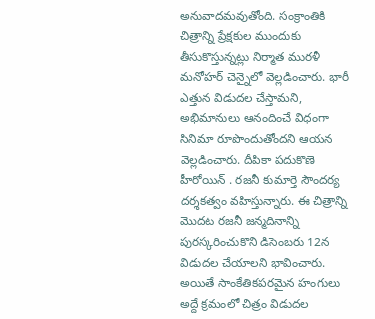అనువాదమవుతోంది. సంక్రాంతికి చిత్రాన్ని ప్రేక్షకుల ముందుకు తీసుకొస్తున్నట్లు నిర్మాత మురళీ మనోహర్ చెన్నైలో వెల్లడించారు. భారీ ఎత్తున విడుదల చేస్తామని, అభిమానులు ఆనందించే విధంగా సినిమా రూపొందుతోందని ఆయన వెల్లడించారు. దీపికా పదుకొణె హీరోయిన్ . రజనీ కుమార్తె సౌందర్య దర్శకత్వం వహిస్తున్నారు. ఈ చిత్రాన్ని మొదట రజనీ జన్మదినాన్ని పురస్కరించుకొని డిసెంబరు 12న విడుదల చేయాలని భావించారు. అయితే సాంకేతికపరమైన హంగులు అద్దే క్రమంలో చిత్రం విడుదల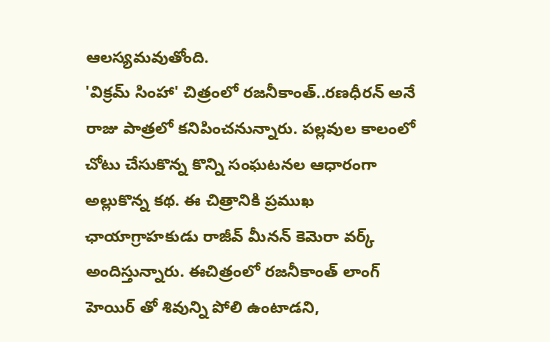ఆలస్యమవుతోంది.
'విక్రమ్ సింహా' చిత్రంలో రజనీకాంత్..రణధీరన్ అనే రాజు పాత్రలో కనిపించనున్నారు. పల్లవుల కాలంలో చోటు చేసుకొన్న కొన్ని సంఘటనల ఆధారంగా అల్లుకొన్న కథ. ఈ చిత్రానికి ప్రముఖ ఛాయాగ్రాహకుడు రాజీవ్ మీనన్ కెమెరా వర్క్ అందిస్తున్నారు. ఈచిత్రంలో రజనీకాంత్ లాంగ్ హెయిర్ తో శివున్ని పోలి ఉంటాడని,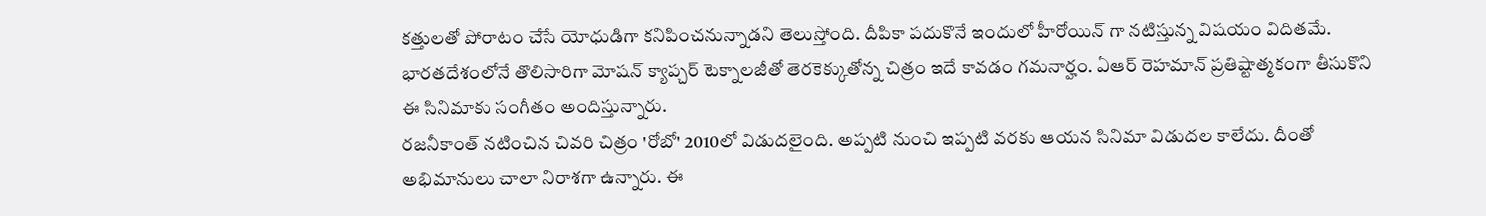కత్తులతో పోరాటం చేసే యోధుడిగా కనిపించనున్నాడని తెలుస్తోంది. దీపికా పదుకొనే ఇందులో హీరోయిన్ గా నటిస్తున్న విషయం విదితమే. భారతదేశంలోనే తొలిసారిగా మోషన్ క్యాప్చర్ టెక్నాలజీతో తెరకెక్కుతోన్న చిత్రం ఇదే కావడం గమనార్హం. ఏఆర్ రెహమాన్ ప్రతిష్టాత్మకంగా తీసుకొని ఈ సినిమాకు సంగీతం అందిస్తున్నారు.
రజనీకాంత్ నటించిన చివరి చిత్రం 'రోబో' 2010లో విడుదలైంది. అప్పటి నుంచి ఇప్పటి వరకు ఆయన సినిమా విడుదల కాలేదు. దీంతో అభిమానులు చాలా నిరాశగా ఉన్నారు. ఈ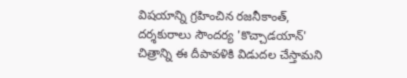విషయాన్ని గ్రహించిన రజనీకాంత్, దర్శకురాలు సౌందర్య 'కొచ్చాడయాన్' చిత్రాన్ని ఈ దీపావళికి విడుదల చేస్తామని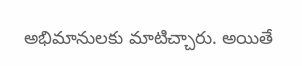అభిమానులకు మాటిచ్చారు. అయితే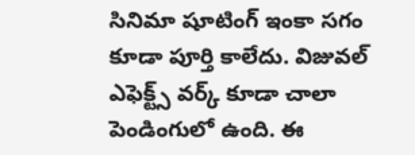సినిమా షూటింగ్ ఇంకా సగం కూడా పూర్తి కాలేదు. విజువల్ ఎఫెక్ట్స్ వర్క్ కూడా చాలా పెండింగులో ఉంది. ఈ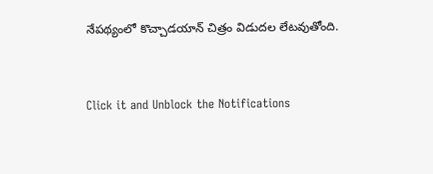నేపథ్యంలో కొచ్చాడయాన్ చిత్రం విడుదల లేటవుతోంది.


Click it and Unblock the Notifications